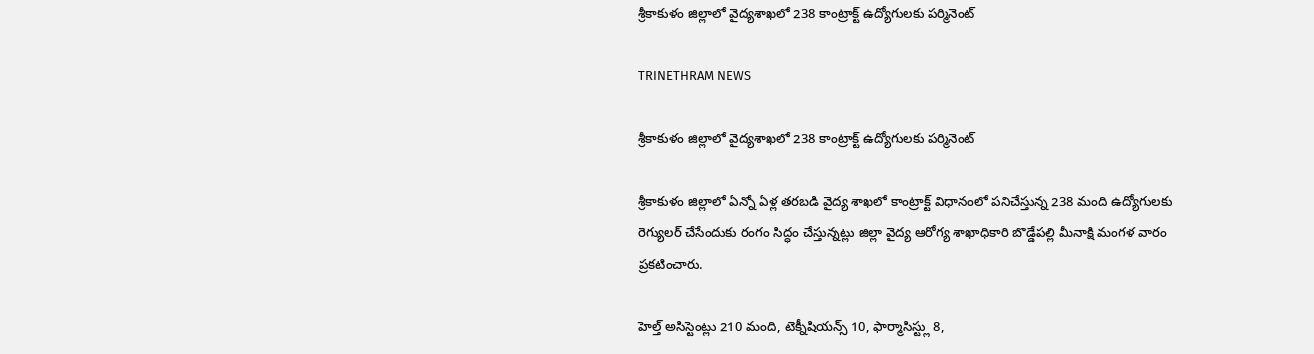శ్రీకాకుళం జిల్లాలో వైద్యశాఖలో 238 కాంట్రాక్ట్ ఉద్యోగులకు పర్మినెంట్

TRINETHRAM NEWS

శ్రీకాకుళం జిల్లాలో వైద్యశాఖలో 238 కాంట్రాక్ట్ ఉద్యోగులకు పర్మినెంట్

శ్రీకాకుళం జిల్లాలో ఏన్నో ఏళ్ల తరబడి వైద్య శాఖలో కాంట్రాక్ట్ విధానంలో పనిచేస్తున్న 238 మంది ఉద్యోగులకు రెగ్యులర్ చేసేందుకు రంగం సిద్ధం చేస్తున్నట్లు జిల్లా వైద్య ఆరోగ్య శాఖాధికారి బొడ్డేపల్లి మీనాక్షి మంగళ వారం ప్రకటించారు.

హెల్త్ అసిస్టెంట్లు 210 మంది, టెక్నీషియన్స్ 10, ఫార్మాసిస్ట్లు 8,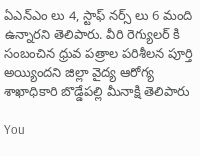ఏఎన్ఎం లు 4, స్టాఫ్ నర్స్ లు 6 మంది ఉన్నారని తెలిపారు. వీరి రెగ్యులర్ కి సంబంచిన ధ్రువ పత్రాల పరిశీలన పూర్తి అయ్యిందని జిల్లా వైద్య ఆరోగ్య శాఖాధికారి బొడ్డేపల్లి మీనాక్షి తెలిపారు

You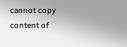cannot copy content of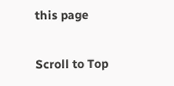this page

Scroll to Top